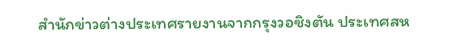สำนักข่าวต่างประเทศรายงานจากกรุงวอชิงตัน ประเทศสห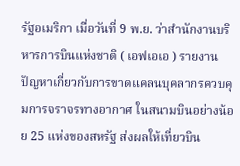รัฐอเมริกา เมื่อวันที่ 9 พ.ย. ว่าสำนักงานบริหารการบินแห่งชาติ ( เอฟเอเอ ) รายงานปัญหาเกี่ยวกับการขาดแคลนบุคลากรควบคุมการจราจรทางอากาศ ในสนามบินอย่างน้อย 25 แห่งของสหรัฐ ส่งผลให้เที่ยวบิน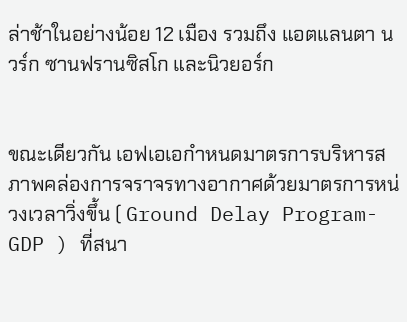ล่าช้าในอย่างน้อย 12 เมือง รวมถึง แอตแลนตา นวร์ก ซานฟรานซิสโก และนิวยอร์ก


ขณะเดียวกัน เอฟเอเอกำหนดมาตรการบริหารสภาพคล่องการจราจรทางอากาศด้วยมาตรการหน่วงเวลาวิ่งขึ้น ( Ground Delay Program- GDP ) ที่สนา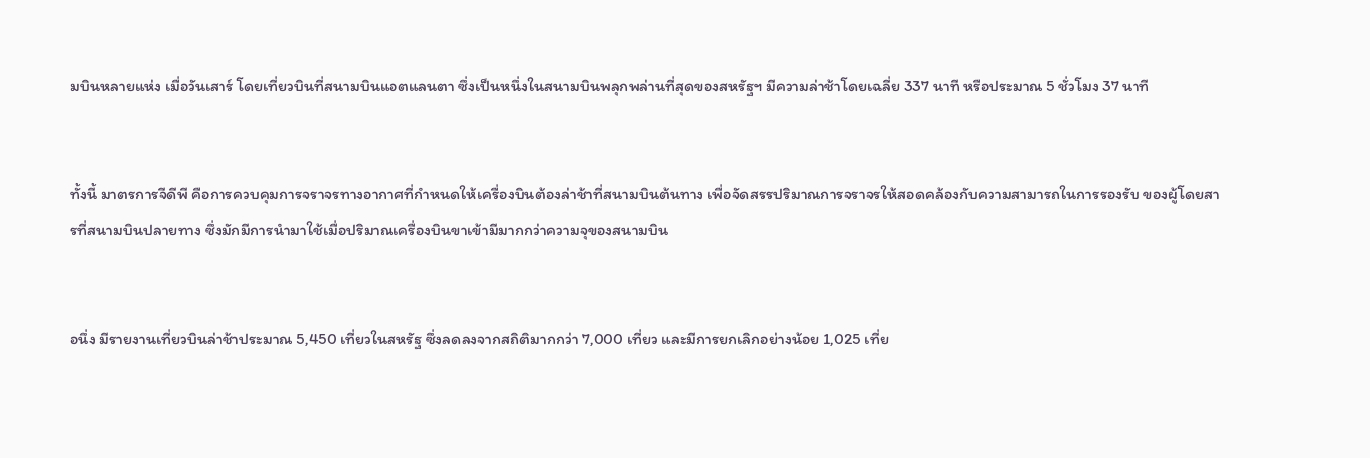มบินหลายแห่ง เมื่อวันเสาร์ โดยเที่ยวบินที่สนามบินแอตแลนตา ซึ่งเป็นหนึ่งในสนามบินพลุกพล่านที่สุดของสหรัฐฯ มีความล่าช้าโดยเฉลี่ย 337 นาที หรือประมาณ 5 ชั่วโมง 37 นาที


ทั้งนี้ มาตรการจีดีพี คือการควบคุมการจราจรทางอากาศที่กำหนดให้เครื่องบินต้องล่าช้าที่สนามบินต้นทาง เพื่อจัดสรรปริมาณการจราจรให้สอดคล้องกับความสามารถในการรองรับ ของผู้โดยสารที่สนามบินปลายทาง ซึ่งมักมีการนำมาใช้เมื่อปริมาณเครื่องบินขาเข้ามีมากกว่าความจุของสนามบิน


อนึ่ง มีรายงานเที่ยวบินล่าช้าประมาณ 5,450 เที่ยวในสหรัฐ ซึ่งลดลงจากสถิติมากกว่า 7,000 เที่ยว และมีการยกเลิกอย่างน้อย 1,025 เที่ย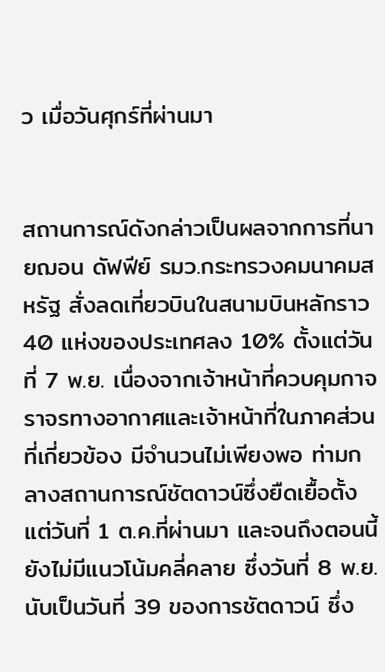ว เมื่อวันศุกร์ที่ผ่านมา


สถานการณ์ดังกล่าวเป็นผลจากการที่นายฌอน ดัฟฟีย์ รมว.กระทรวงคมนาคมสหรัฐ สั่งลดเที่ยวบินในสนามบินหลักราว 40 แห่งของประเทศลง 10% ตั้งแต่วันที่ 7 พ.ย. เนื่องจากเจ้าหน้าที่ควบคุมกาจราจรทางอากาศและเจ้าหน้าที่ในภาคส่วนที่เกี่ยวข้อง มีจำนวนไม่เพียงพอ ท่ามกลางสถานการณ์ชัตดาวน์ซึ่งยืดเยื้อตั้งแต่วันที่ 1 ต.ค.ที่ผ่านมา และจนถึงตอนนี้ยังไม่มีแนวโน้มคลี่คลาย ซึ่งวันที่ 8 พ.ย. นับเป็นวันที่ 39 ของการชัตดาวน์ ซึ่ง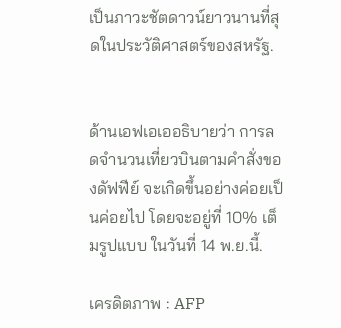เป็นภาวะชัตดาวน์ยาวนานที่สุดในประวัติศาสตร์ของสหรัฐ.


ด้านเอฟเอเออธิบายว่า การลดจำนวนเที่ยวบินตามคำสั่งของดัฟฟีย์ จะเกิดขึ้นอย่างค่อยเป็นค่อยไป โดยจะอยู่ที่ 10% เต็มรูปแบบ ในวันที่ 14 พ.ย.นี้.

เครดิตภาพ : AFP